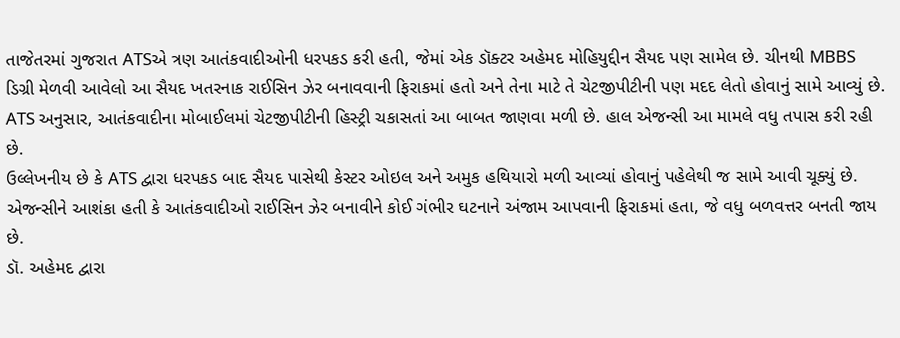તાજેતરમાં ગુજરાત ATSએ ત્રણ આતંકવાદીઓની ધરપકડ કરી હતી, જેમાં એક ડૉક્ટર અહેમદ મોહિયુદ્દીન સૈયદ પણ સામેલ છે. ચીનથી MBBS ડિગ્રી મેળવી આવેલો આ સૈયદ ખતરનાક રાઈસિન ઝેર બનાવવાની ફિરાકમાં હતો અને તેના માટે તે ચેટજીપીટીની પણ મદદ લેતો હોવાનું સામે આવ્યું છે.
ATS અનુસાર, આતંકવાદીના મોબાઈલમાં ચેટજીપીટીની હિસ્ટ્રી ચકાસતાં આ બાબત જાણવા મળી છે. હાલ એજન્સી આ મામલે વધુ તપાસ કરી રહી છે.
ઉલ્લેખનીય છે કે ATS દ્વારા ધરપકડ બાદ સૈયદ પાસેથી કેસ્ટર ઓઇલ અને અમુક હથિયારો મળી આવ્યાં હોવાનું પહેલેથી જ સામે આવી ચૂક્યું છે. એજન્સીને આશંકા હતી કે આતંકવાદીઓ રાઈસિન ઝેર બનાવીને કોઈ ગંભીર ઘટનાને અંજામ આપવાની ફિરાકમાં હતા, જે વધુ બળવત્તર બનતી જાય છે.
ડૉ. અહેમદ દ્વારા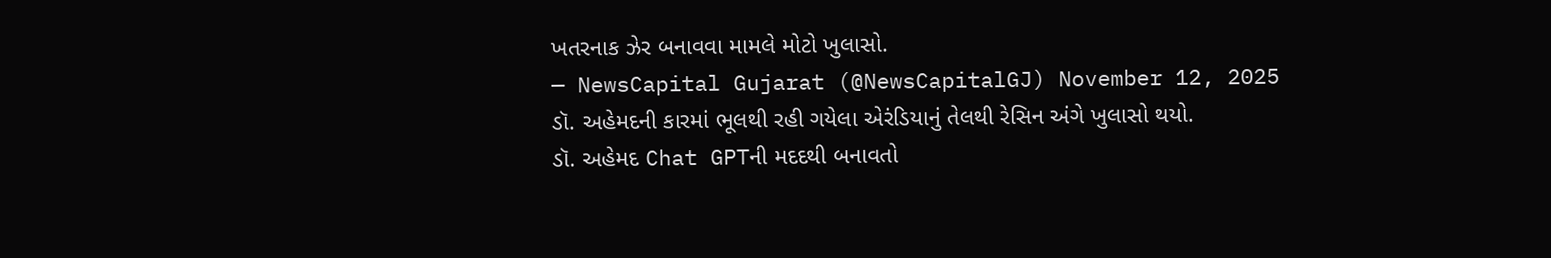ખતરનાક ઝેર બનાવવા મામલે મોટો ખુલાસો.
— NewsCapital Gujarat (@NewsCapitalGJ) November 12, 2025
ડૉ. અહેમદની કારમાં ભૂલથી રહી ગયેલા એરંડિયાનું તેલથી રેસિન અંગે ખુલાસો થયો.
ડૉ. અહેમદ Chat GPTની મદદથી બનાવતો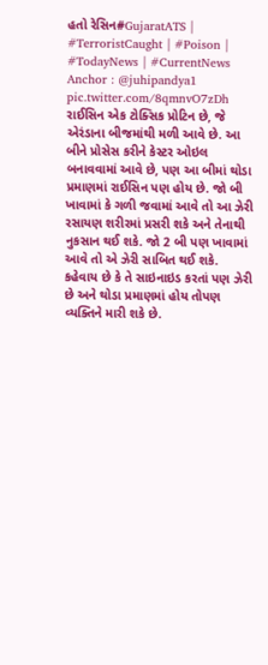હતો રેસિન#GujaratATS | #TerroristCaught | #Poison | #TodayNews | #CurrentNews
Anchor : @juhipandya1 pic.twitter.com/8qmnvO7zDh
રાઈસિન એક ટોક્સિક પ્રોટિન છે, જે એરંડાના બીજમાંથી મળી આવે છે. આ બીને પ્રોસેસ કરીને કેસ્ટર ઓઇલ બનાવવામાં આવે છે, પણ આ બીમાં થોડા પ્રમાણમાં રાઈસિન પણ હોય છે. જો બી ખાવામાં કે ગળી જવામાં આવે તો આ ઝેરી રસાયણ શરીરમાં પ્રસરી શકે અને તેનાથી નુકસાન થઈ શકે. જો 2 બી પણ ખાવામાં આવે તો એ ઝેરી સાબિત થઈ શકે. કહેવાય છે કે તે સાઇનાઇડ કરતાં પણ ઝેરી છે અને થોડા પ્રમાણમાં હોય તોપણ વ્યક્તિને મારી શકે છે.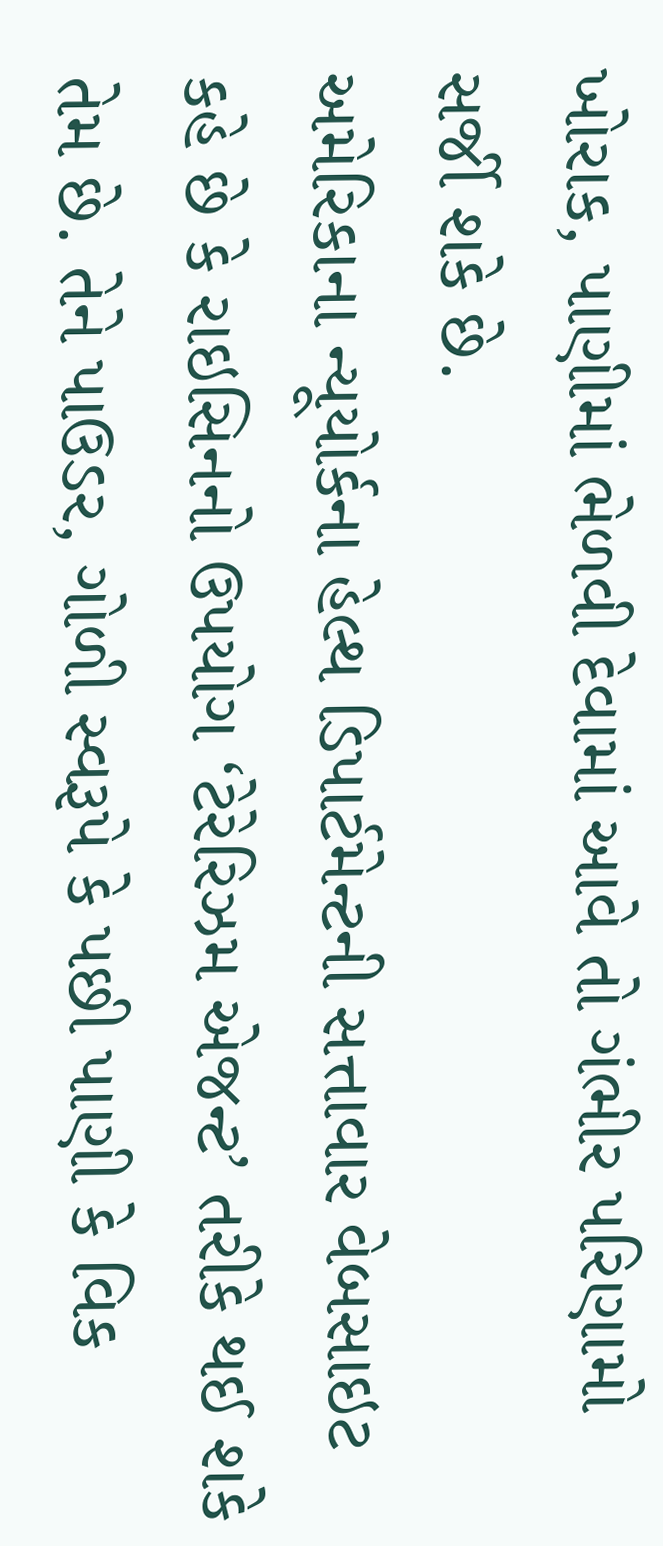ખોરાક, પાણીમાં ભેળવી દેવામાં આવે તો ગંભીર પરિણામો સર્જી શકે છે.
અમેરિકાના ન્યૂયોર્કના હેલ્થ ડિપાર્ટમેન્ટની સત્તાવાર વેબસાઇટ કહે છે કે રાઇસિનનો ઉપયોગ ‘ટેરેરિઝમ એજન્ટ’ તરીકે થઈ શકે તેમ છે. તેને પાઉડર, ગોળી સ્વરૂપે કે પછી પાણી કે વિક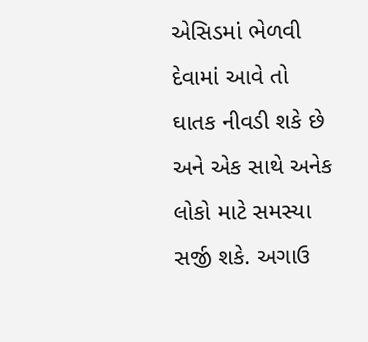એસિડમાં ભેળવી દેવામાં આવે તો ઘાતક નીવડી શકે છે અને એક સાથે અનેક લોકો માટે સમસ્યા સર્જી શકે. અગાઉ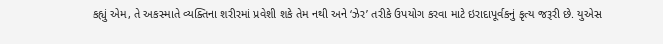કહ્યું એમ, તે અકસ્માતે વ્યક્તિના શરીરમાં પ્રવેશી શકે તેમ નથી અને ‘ઝેર’ તરીકે ઉપયોગ કરવા માટે ઇરાદાપૂર્વકનું કૃત્ય જરૂરી છે. યુએસ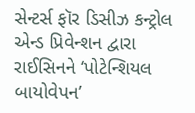સેન્ટર્સ ફૉર ડિસીઝ કન્ટ્રોલ એન્ડ પ્રિવેન્શન દ્વારા રાઈસિનને ‘પોટેન્શિયલ બાયોવેપન’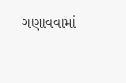ગણાવવામાં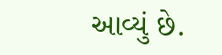આવ્યું છે.